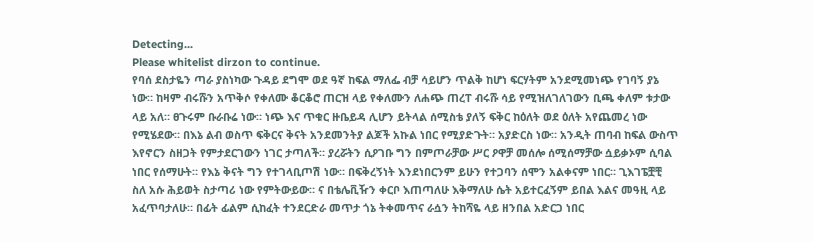Detecting...
Please whitelist dirzon to continue.
የባሰ ደስታዬን ጣራ ያስነካው ጉዳይ ደግሞ ወደ ዓኛ ከፍል ማለፌ ብቻ ሳይሆን ጥልቅ ከሆነ ፍርሃትም አንደሚመነጭ የገባኝ ያኔ ነው። ከዛም ብሩሹን አጥቅሶ የቀለሙ ቆርቆሮ ጠርዝ ላይ የቀለሙን ለሐጭ ጠረፐ ብሩሹ ሳይ የሚዝለገለገውን ቢጫ ቀለም ቱታው ላይ አለ። ፀጉሩም ቡራቡሬ ነው። ነጭ እና ጥቁር ዙቤይዳ ሊሆን ይትላል ሰሚስቴ ያለኝ ፍቅር ከዕለት ወደ ዕለት አየጨመረ ነው የሚሄደው። በእኔ ልብ ወስጥ ፍቅርና ቅናት አንደመንትያ ልጆች አኩል ነበር የሚያድጉት። አያድርስ ነው። አንዲት ጠባብ ከፍል ውስጥ እየኖርን ስዘጋት የምታደርገውን ነገር ታጣለች። ያረሯትን ሲዖገቡ ግን በምጦራቻው ሥር ዖዋቻ መሰሎ ሰሚሰማቻው ሷይቃኦም ሲባል ነበር የሰማሁት። የእኔ ቅናት ግን የተገላቢጦሽ ነው። በፍቅረኝነት እንደነበርንም ይሁን የተጋባን ሰሞን አልቀናም ነበር። ጊእገፔቿቺ ስለ አሱ ሕይወት ስታጣሪ ነው የምትውይው። ና በቴሌቪዥን ቀርቦ እጠጣለሁ እቅማለሁ ሴት አይተርፈኝም ይበል እልና መዓዚ ላይ አፈጥባታለሁ። በፊት ፊልም ሲከፈት ተንደርድራ መጥታ ጎኔ ትቀመጥና ራሷን ትከሻዬ ላይ ዘንበል አድርጋ ነበር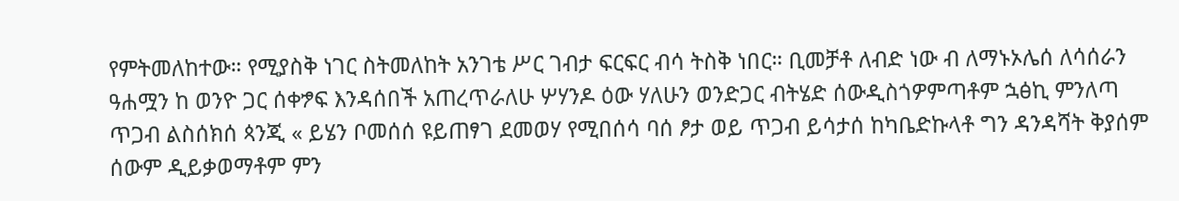የምትመለከተው። የሚያስቅ ነገር ስትመለከት አንገቴ ሥር ገብታ ፍርፍር ብሳ ትስቅ ነበር። ቢመቻቶ ለብድ ነው ብ ለማኑኦሌሰ ለሳሰራን ዓሐሟን ከ ወንዮ ጋር ሰቀፇፍ እንዳሰበች አጠረጥራለሁ ሦሃንዶ ዕው ሃለሁን ወንድጋር ብትሄድ ሰውዲስጎዎምጣቶም ኋፅኪ ምንለጣ ጥጋብ ልስሰክሰ ጳንጂ « ይሄን ቦመሰሰ ዩይጠፃገ ደመወሃ የሚበሰሳ ባሰ ፆታ ወይ ጥጋብ ይሳታሰ ከካቤድኩላቶ ግን ዳንዳሻት ቅያሰም ሰውም ዲይቃወማቶም ምን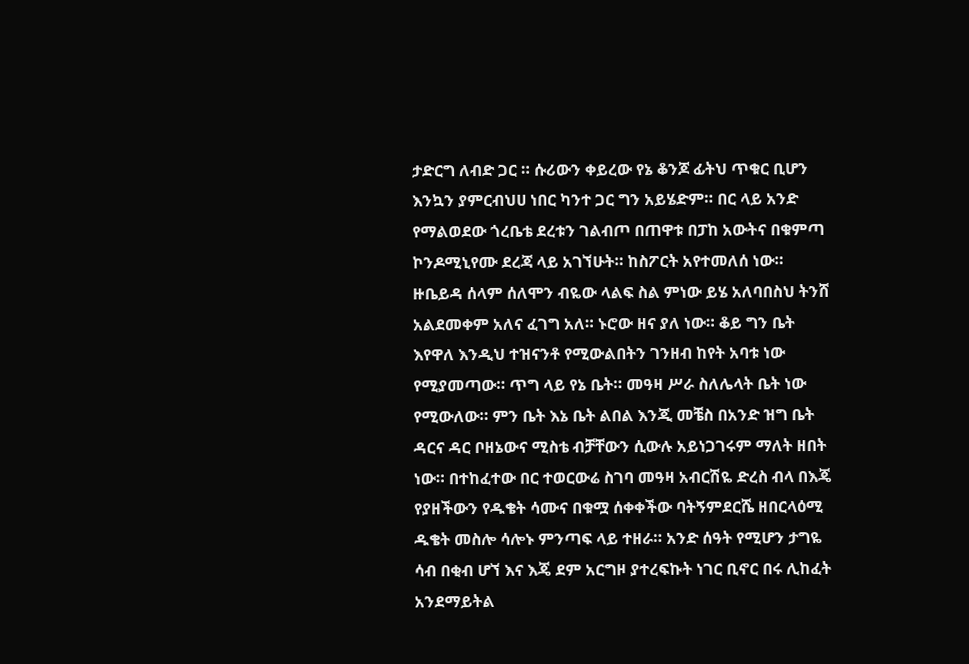ታድርግ ለብድ ጋር ። ሱሪውን ቀይረው የኔ ቆንጆ ፊትህ ጥቁር ቢሆን እንኳን ያምርብህሀ ነበር ካንተ ጋር ግን አይሄድም። በር ላይ አንድ የማልወደው ጎረቤቴ ደረቱን ገልብጦ በጠዋቱ በፓከ አውትና በቁምጣ ኮንዶሚኒየሙ ደረጃ ላይ አገኘሁት። ከስፖርት አየተመለሰ ነው። ዙቤይዳ ሰላም ሰለሞን ብዬው ላልፍ ስል ምነው ይሄ አለባበስህ ትንሸ አልደመቀም አለና ፈገግ አለ። ኑሮው ዘና ያለ ነው። ቆይ ግን ቤት እየዋለ እንዲህ ተዝናንቶ የሚውልበትን ገንዘብ ከየት አባቱ ነው የሚያመጣው። ጥግ ላይ የኔ ቤት። መዓዛ ሥራ ስለሌላት ቤት ነው የሚውለው። ምን ቤት እኔ ቤት ልበል እንጂ መቼስ በአንድ ዝግ ቤት ዳርና ዳር ቦዘኔውና ሚስቴ ብቻቸውን ሲውሉ አይነጋገሩም ማለት ዘበት ነው። በተከፈተው በር ተወርውሬ ስገባ መዓዛ አብርሽዬ ድረስ ብላ በእጄ የያዘችውን የዱቄት ሳሙና በቁሟ ሰቀቀችው ባትኝምደርሼ ዘበርላዕሚ ዱቄት መስሎ ሳሎኑ ምንጣፍ ላይ ተዘራ። አንድ ሰዓት የሚሆን ታግዬ ሳብ በቂብ ሆኘ እና እጄ ደም አርግዞ ያተረፍኩት ነገር ቢኖር በሩ ሊከፈት አንደማይትል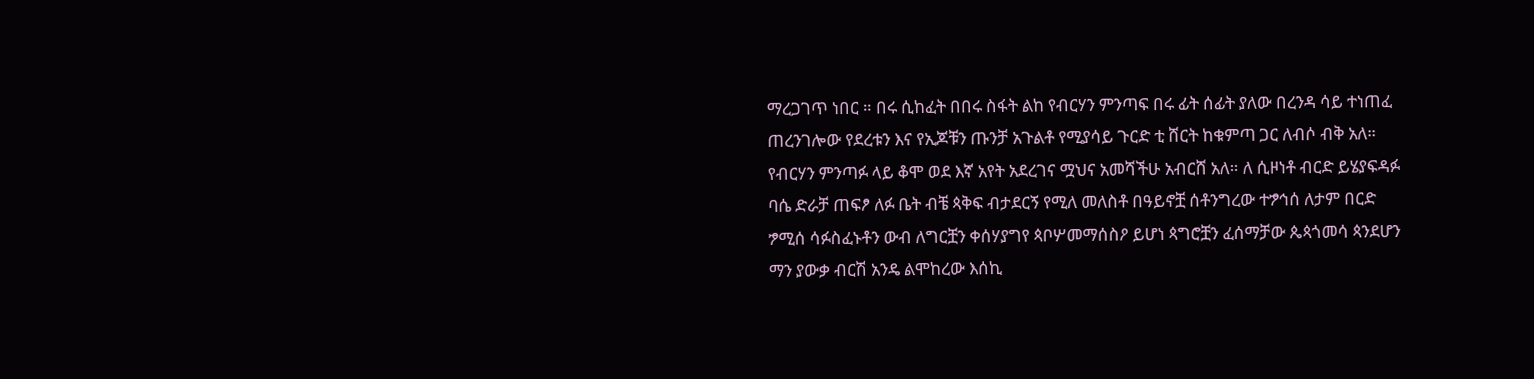ማረጋገጥ ነበር ። በሩ ሲከፈት በበሩ ስፋት ልከ የብርሃን ምንጣፍ በሩ ፊት ሰፊት ያለው በረንዳ ሳይ ተነጠፈ ጠረንገሎው የደረቱን እና የኢጆቹን ጡንቻ አጉልቶ የሚያሳይ ጉርድ ቲ ሸርት ከቁምጣ ጋር ለብሶ ብቅ አለ። የብርሃን ምንጣፉ ላይ ቆሞ ወደ እኛ አየት አደረገና ሟህና አመሻችሁ አብርሸ አለ። ለ ሲዞነቶ ብርድ ይሄያፍዳፉ ባሴ ድራቻ ጠፍፆ ለፉ ቤት ብቼ ጳቅፍ ብታደርኝ የሚለ መለስቶ በዓይኖቿ ሰቶንግረው ተፇኅሰ ለታም በርድ ፇሚሰ ሳፉስፈኑቶን ውብ ለግርቿን ቀሰሃያግየ ጳቦሦመማሰስዖ ይሆነ ጳግሮቿን ፈሰማቻው ጴጳጎመሳ ጳንደሆን ማን ያውቃ ብርሽ አንዴ ልሞከረው እሰኪ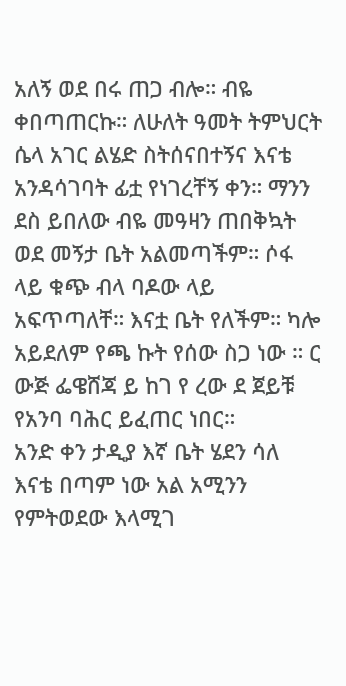አለኝ ወደ በሩ ጠጋ ብሎ። ብዬ ቀበጣጠርኩ። ለሁለት ዓመት ትምህርት ሴላ አገር ልሄድ ስትሰናበተኝና እናቴ አንዳሳገባት ፊቷ የነገረቸኝ ቀን። ማንን ደስ ይበለው ብዬ መዓዛን ጠበቅኳት ወደ መኝታ ቤት አልመጣችም። ሶፋ ላይ ቁጭ ብላ ባዶው ላይ አፍጥጣለቸ። እናቷ ቤት የለችም። ካሎ አይደለም የጫ ኩት የሰው ስጋ ነው ። ር ውጅ ፌዌሸጃ ይ ከገ የ ረው ደ ጀይቹ የአንባ ባሕር ይፈጠር ነበር።
አንድ ቀን ታዲያ እኛ ቤት ሄደን ሳለ እናቴ በጣም ነው አል አሚንን የምትወደው እላሚገ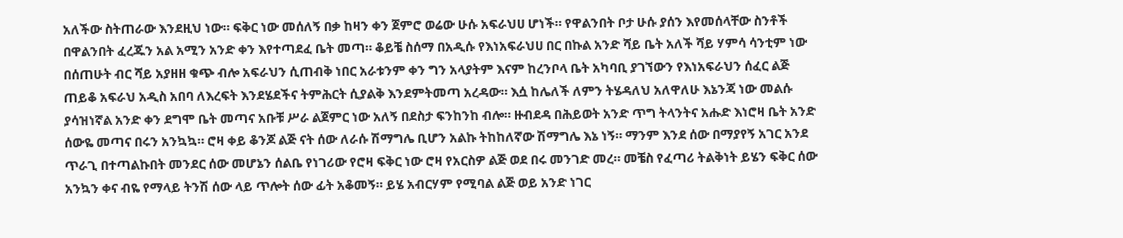አለችው ስትጠራው እንደዚህ ነው። ፍቅር ነው መሰለኝ በቃ ከዛን ቀን ጀምሮ ወሬው ሁሱ አፍራህሀ ሆነች። የዋልንበት ቦታ ሁሱ ያሰን እየመሰላቸው ስንቶች በዋልንበት ፈረጁን አል አሚን አንድ ቀን እየተጣደፈ ቤት መጣ። ቆይቼ ስሰማ በአዲሱ የእነአፍራህሀ በር በኩል አንድ ሻይ ቤት አለች ሻይ ሃምሳ ሳንቲም ነው በሰጠሁት ብር ሻይ አያዘዘ ቁጭ ብሎ አፍራህን ሲጠብቅ ነበር አራቱንም ቀን ግን አላያትም እናም ከረንቦላ ቤት አካባቢ ያገኘውን የእነአፍራህን ሰፈር ልጅ ጠይቆ አፍራህ አዲስ አበባ ለእረፍት እንደሄደችና ትምሕርት ሲያልቅ እንደምትመጣ አረዳው። እሷ ከሌለች ለምን ትሄዳለህ አለዋለሁ እኔንጃ ነው መልሱ ያሳዝነኛል አንድ ቀን ደግሞ ቤት መጣና አቡቹ ሥራ ልጀምር ነው አለኝ በደስታ ፍንከንከ ብሎ። ዙብደዳ በሕይወት አንድ ጥግ ትላንትና አሑድ እነሮዛ ቤት አንድ ሰውዬ መጣና በሩን አንኳኳ። ሮዛ ቀይ ቆንጆ ልጅ ናት ሰው ለራሱ ሽማግሌ ቢሆን አልኩ ትከከለኛው ሽማግሌ እኔ ነኝ። ማንም እንደ ሰው በማያየኝ አገር አንደ ጥራጊ በተጣልኩበት መንደር ሰው መሆኔን ሰልቤ የነገሪው የሮዛ ፍቅር ነው ሮዛ የአርስዎ ልጅ ወደ በሩ መንገድ መረ። መቼስ የፈጣሪ ትልቅነት ይሄን ፍቅር ሰው አንኳን ቀና ብዬ የማላይ ትንሽ ሰው ላይ ጥሎት ሰው ፊት አቆመኝ። ይሄ አብርሃም የሚባል ልጅ ወይ አንድ ነገር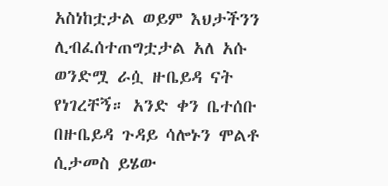አስነከቷታል ወይም እህታችንን ሊብፈሰተጠግቷታል አለ አሱ ወንድሟ ራሷ ዙቤይዳ ናት የነገረቸኝ። አንድ ቀን ቤተሰቡ በዙቤይዳ ጉዳይ ሳሎኑን ሞልቶ ሲታመስ ይሄው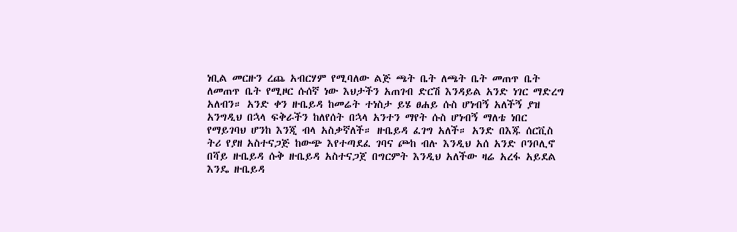ነቢል መርዙን ረጨ አብርሃም የሚባለው ልጅ ጫት ቤት ለጫት ቤት መጠጥ ቤት ለመጠጥ ቤት የሚዞር ሱሰኛ ነው እህታችን አጠገብ ድርሽ እንዳይል አንድ ነገር ማድረግ አለብን። አንድ ቀን ዙቤይዳ ከመሬት ተነስታ ይሄ ፀሐይ ሱስ ሆነብኝ አለችኝ ያዝ አንግዲህ በኋላ ፍቅራችን ከለየሰት በኋላ አንተን ማየት ሱስ ሆነብኝ ማለቴ ነበር የማይገባህ ሆንከ እንጂ ብላ አስቃኛለች። ዙቤይዳ ፈገግ አለች። አንድ በእጁ ሰርቪስ ትሪ የያዘ አስተናጋጅ ከውጭ እየተጣደፈ ገባና ጮከ ብሉ እንዲህ አሰ አንድ ቦንቦሊኖ በሻይ ዙቤይዳ ሱቅ ዙቤይዳ አስተናጋጀ በግርምት እንዲህ አለችው ዛሬ አረፋ አይደል እንዴ ዙቤይዳ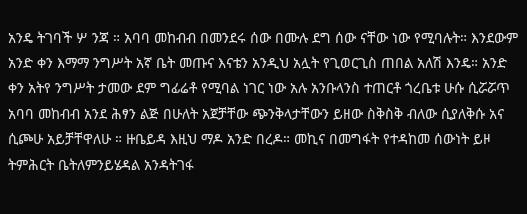አንዴ ትገባች ሦ ንጃ ። አባባ መከብብ በመንደሩ ሰው በሙሉ ደግ ሰው ናቸው ነው የሚባሉት። እንደውም አንድ ቀን እማማ ንግሥት አኛ ቤት መጡና እናቴን አንዲህ አሏት የጊወርጊስ ጠበል አለሽ እንዴ። አንድ ቀን አትየ ንግሥት ታመው ደም ግፊሬቶ የሚባል ነገር ነው አሉ አንቡላንስ ተጠርቶ ጎረቤቱ ሁሱ ሲሯሯጥ አባባ መከብብ አንደ ሕፃን ልጅ በሁለት አጀቻቸው ጭንቅላታቸውን ይዘው ስቅስቅ ብለው ሲያለቅሱ አና ሲጮሁ አይቻቸዋለሁ ። ዙቤይዳ እዚህ ማዶ አንድ በረዶ። መኪና በመግፋት የተዳከመ ሰውነት ይዞ ትምሕርት ቤትለምንይሄዳል አንዳትገፋ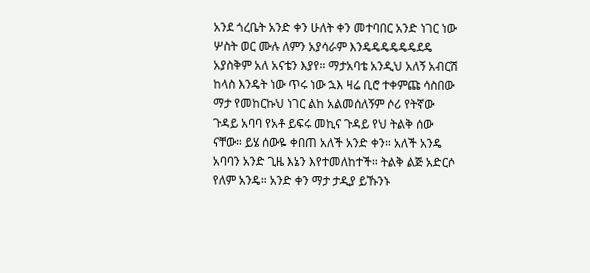አንደ ጎረቤት አንድ ቀን ሁለት ቀን መተባበር አንድ ነገር ነው ሦስት ወር ሙሉ ለምን አያሳራም እንዴዴዴዴዴዴደዴ አያስቅም አለ አናቴን እያየ። ማታአባቴ አንዲህ አለኝ አብርሽ ከላስ እንዴት ነው ጥሩ ነው ኋእ ዛሬ ቢሮ ተቀምጩ ሳስበው ማታ የመከርኩህ ነገር ልከ አልመሰለኝም ሶሪ የትኛው ጉዳይ አባባ የአቶ ይፍሩ መኪና ጉዳይ የህ ትልቅ ሰው ናቸው። ይሄ ሰውዬ ቀበጠ አለች አንድ ቀን። አለች አንዴ አባባን አንድ ጊዜ እኔን እየተመለከተች። ትልቅ ልጅ አድርሶ የለም አንዴ። አንድ ቀን ማታ ታዲያ ይኹንኑ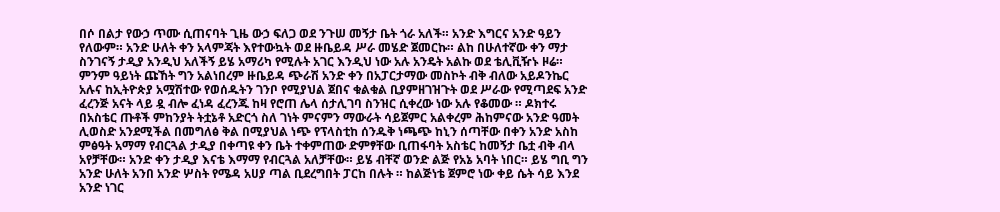በሶ በልታ የውኃ ጥሙ ሲጠናባት ጊዜ ውኃ ፍለጋ ወደ ንጉሠ መኝታ ቤት ጎራ አለች። አንድ እግርና አንድ ዓይን የለውም። አንድ ሁለት ቀን አላምጃት እየተውኳት ወደ ዙቤይዳ ሥራ መሄድ ጀመርኩ። ልከ በሁለተኛው ቀን ማታ ስንገናኝ ታዲያ አንዲህ አለችኝ ይሄ አማሪካ የሚሉት አገር እንዲህ ነው አሉ አንዴት አልኩ ወደ ቴሊቪዥኑ ዞሬ። ምንም ዓይነት ጩኸት ግን አልነበረም ዙቤይዳ ጭራሽ አንድ ቀን በአፓርታማው መስኮት ብቅ ብለው አይዶንኬር አሉና ከኢትዮጵያ አሟሽተው የወሰዱትን ገንቦ የሚያህል ጀበና ቁልቁል ቢያምዘገዝጉት ወደ ሥራው የሚጣደፍ አንድ ፈረንጅ አናት ላይ ዷ ብሎ ፈነዳ ፈረንጁ ከዛ የሮጠ ሌላ ሰታሊገባ ስንዝር ሲቀረው ነው አሉ የቆመው ። ዶክተሩ በአስቴር ጡቶች ምከንያት ትቷኔቶ አድርጎ ስለ ገነት ምናምን ማውራት ሳይጀምር አልቀረም ሕከምናው አንድ ዓመት ሊወስድ አንደሚችል በመግለፅ ቅል በሚያህል ነጭ የፕላስቲከ ሰንዱቅ ነጫጭ ከኒን ሰጣቸው በቀን አንድ አስከ ምፅዓት አማማ የብርጓል ታዲያ በቀጣዩ ቀን ቤት ተቀምጠው ድምፃቸው ቢጠፋባት አስቴር ከመኝታ ቤቷ ብቅ ብላ አየቻቸው። አንድ ቀን ታዲያ እናቴ እማማ የብርጓል አለቻቸው። ይሄ ብቸኛ ወንድ ልጅ የአኔ አባት ነበር። ይሄ ግቢ ግን አንድ ሁለት አንበ አንድ ሦስት የሜዳ አሀያ ጣል ቢደረግበት ፓርከ በሉት ። ከልጅነቴ ጀምሮ ነው ቀይ ሴት ሳይ እንደ አንድ ነገር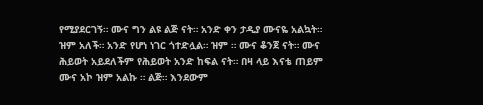የሚያደርገኝ። ሙና ግን ልዩ ልጅ ናት። አንድ ቀን ታዲያ ሙናዬ አልኳት። ዝም አለች። አንድ የሆነ ነገር ጎተድሏል። ዝም ። ሙና ቆንጀ ናት። ሙና ሕይወት አይደለችም የሕይወት አንድ ከፍል ናት። በዛ ላይ እናቴ ጠይም ሙና አኮ ዝም አልኩ ። ልጅ። እንደውም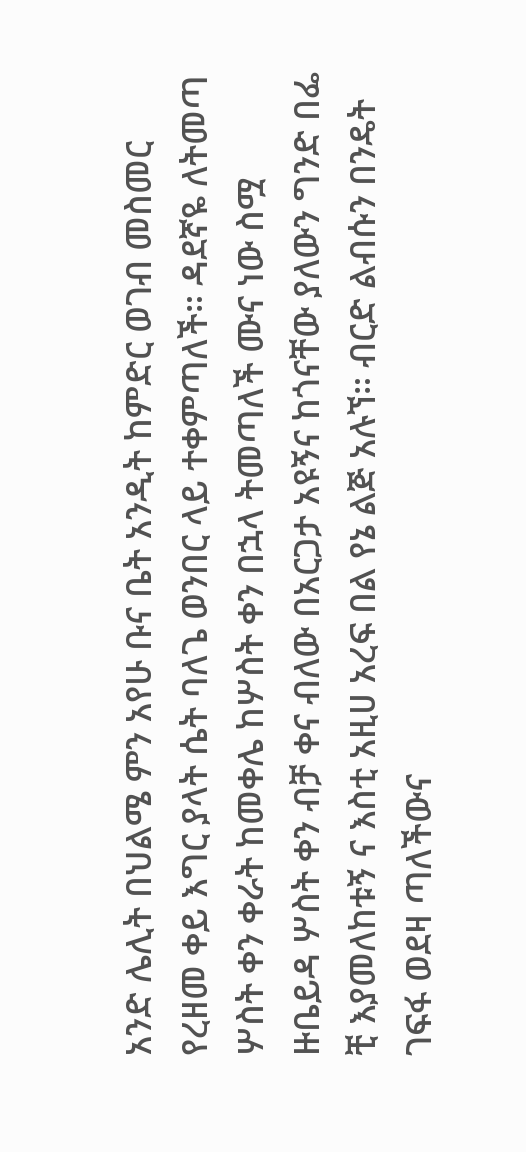አንድ ሌሊት በህልሜ ምን አየሁ ቡና ቤት አንዲት ከምድር ወገብ መስመር የረዘመ ቀይ እግር ያላት ሴት ባለጌ ወንበር ላይ ተቀምጣለች። ዳደኛዬ ለትመጣ ሦስት ቀን ቀራት ከመቀሌ ከሦስት ቀን በኋላ ትመጣለች ሙና ነው ስሟ ዙቤይዳ ሦስት ቀን ብቻ ቀና ብለው በአርጋታ አዩኝና ከጎናቸው ያለውን ግንድ በፌ ቺ እያመለከቱኝ ና እስቲ አዚሀ አረፍ በል የኔ ልጅ አሉኘ። ብርድ ልብሱን በንዴት ገፍፋ ወደዛ ጣለችውና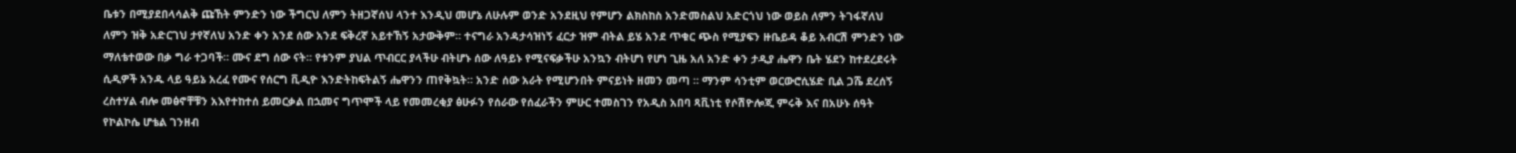ቤቱን በሚያደበላሳልቅ ጩኸት ምንድን ነው ችግርህ ለምን ትዘጋኛሰህ ላንተ እንዲህ መሆኔ ለሁሉም ወንድ አንደዚህ የምሆን ልክስከስ አንድመስልህ አድርጎህ ነው ወይስ ለምን ትገፋኛለህ ለምን ዝቅ አድርገህ ታየኛለህ አንድ ቀን አንደ ሰው አንደ ፍቅረኛ አይተኸኝ አታውቅም። ተናግራ አንዳታሳዝነኝ ፈርታ ዝም ብትል ይሄ አንደ ጥቁር ጭስ የሚያፍን ዙቤይዳ ቆይ አብርሽ ምንድን ነው ማለቴተወው በቃ ግራ ተጋባች። ሙና ደግ ሰው ናት። የቱንም ያህል ጥብርር ያላችሁ ብትሆኑ ሰው ለዓይኑ የሚናፍቃችሁ አንኳን ብትሆነ የሆነ ጊዜ አለ አንድ ቀን ታዲያ ሔዋን ቤት ሄደን ከተደረደሩት ሲዲዎች አንዱ ላይ ዓይኔ አረፈ የሙና የሰርግ ቪዲዮ እንድትከፍትልኝ ሔዋንን ጠየቅኳት። አንድ ሰው አራት የሚሆንበት ምናይነት ዘመን መጣ ። ማንም ሳንቲም ወርውሮሲሄድ ቢል ጋሼ ደረሰኝ ረስተሃል ብሎ መፅኖቸቹን አእየተከተሰ ይመርቃል በኋመና ግጥሞች ላይ የመመረቂያ ፅሁፉን የሰራው የሰፈራችን ምሁር ተመስገን የአዲስ አበባ ጻቪነቲ የሶሽዮሎጂ ምሩቅ እና በአሁኑ ሰዓት የኮልኮሴ ሆቴል ገንዘብ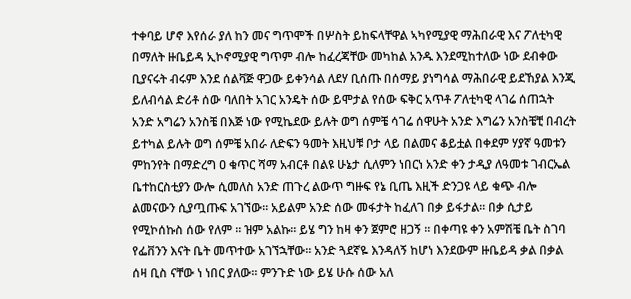ተቀባይ ሆኖ እየሰራ ያለ ከን መና ግጥሞች በሦስት ይከፍላቸዋል ኣካየሚያዊ ማሕበራዊ እና ፖለቲካዊ በማለት ዙቤይዳ ኢኮኖሚያዊ ግጥም ብሎ ከፈረጃቸው መካከል አንዱ እንደሚከተለው ነው ደብቀው ቢያናሩት ብሩም እንደ ሰልቫጅ ዋጋው ይቀንሳል ለደሃ ቢሰጡ በሰማይ ያነግሳል ማሕበራዊ ይደኸያል እንጂ ይለብሳል ድሪቶ ሰው ባለበት አገር አንዴት ሰው ይሞታል የሰው ፍቅር አጥቶ ፖለቲካዊ ላገሬ ሰጠኋት አንድ አግሬን አንስቼ በእጅ ነው የሚኬደው ይሉት ወግ ሰምቼ ሳገሬ ሰዋሁት አንድ እግሬን አንስቼቺ በብረት ይተካል ይሉት ወግ ሰምቼ አበራ ለድፍን ዓመት እዚህቹ ቦታ ላይ በልመና ቆይቷል በቀደም ሃያኛ ዓመቱን ምከንየት በማድረግ ዐ ቁጥር ሻማ አብርቶ በልዩ ሁኔታ ሲለምን ነበርነ አንድ ቀን ታዲያ ለዓመቱ ገብርኤል ቤተከርስቲያን ውሎ ሲመለስ አንድ ጠጉረ ልውጥ ግዙፍ የኔ ቢጤ እዚች ድንጋዩ ላይ ቁጭ ብሎ ልመናውን ሲያጧጡፍ አገኘው። አይልም አንድ ሰው መፋታት ከፈለገ በቃ ይፋታል። በቃ ሲታይ የሚኮሰኩስ ሰው የለም ። ዝም አልኩ። ይሄ ግን ከዛ ቀን ጀምሮ ዘጋኝ ። በቀጣዩ ቀን አምሽቼ ቤት ስገባ የፌቨንን እናት ቤት መጥተው አገኘኋቸው። አንድ ጓደኛዬ እንዳለኝ ከሆነ እንደውም ዙቤይዳ ቃል በቃል ሰዛ ቢስ ናቸው ነ ነበር ያለው። ምንጉድ ነው ይሄ ሁሱ ሰው አለ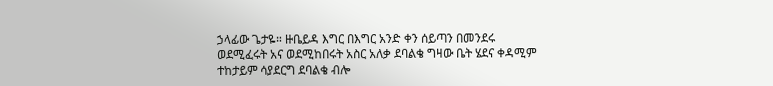ኃላፊው ጌታዬ። ዙቤይዳ እግር በእግር አንድ ቀን ሰይጣን በመንደሩ ወደሚፈሩት አና ወደሚከበሩት አስር አለቃ ደባልቄ ግዛው ቤት ሄደና ቀዳሚም ተከታይም ሳያደርግ ደባልቄ ብሎ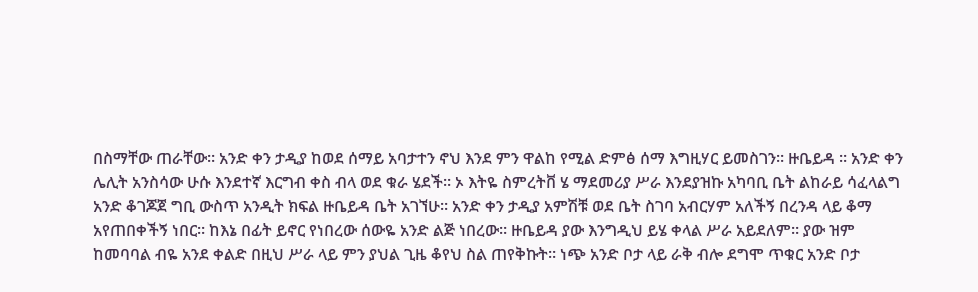በስማቸው ጠራቸው። አንድ ቀን ታዲያ ከወደ ሰማይ አባታተን ኖህ እንደ ምን ዋልከ የሚል ድምፅ ሰማ እግዚሃር ይመስገን። ዙቤይዳ ። አንድ ቀን ሌሊት አንስሳው ሁሱ እንደተኛ እርግብ ቀስ ብላ ወደ ቁራ ሄደች። ኦ እትዬ ስምረትቨ ሄ ማደመሪያ ሥራ እንደያዝኩ አካባቢ ቤት ልከራይ ሳፈላልግ አንድ ቆገጆጀ ግቢ ውስጥ አንዲት ክፍል ዙቤይዳ ቤት አገኘሁ። አንድ ቀን ታዲያ አምሽቹ ወደ ቤት ስገባ አብርሃም አለችኝ በረንዳ ላይ ቆማ አየጠበቀችኝ ነበር። ከእኔ በፊት ይኖር የነበረው ሰውዬ አንድ ልጅ ነበረው። ዙቤይዳ ያው እንግዲህ ይሄ ቀላል ሥራ አይደለም። ያው ዝም ከመባባል ብዬ አንደ ቀልድ በዚህ ሥራ ላይ ምን ያህል ጊዜ ቆየህ ስል ጠየቅኩት። ነጭ አንድ ቦታ ላይ ራቅ ብሎ ደግሞ ጥቁር አንድ ቦታ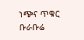ነጭና ጥቁር ቡራቡሬ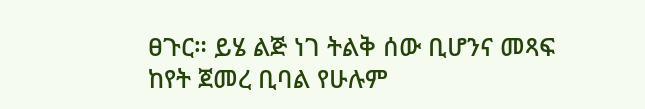ፀጉር። ይሄ ልጅ ነገ ትልቅ ሰው ቢሆንና መጻፍ ከየት ጀመረ ቢባል የሁሉም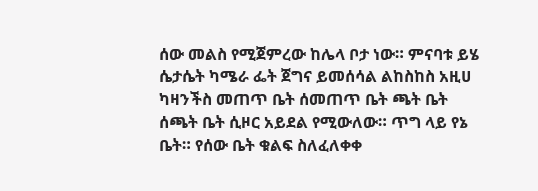ሰው መልስ የሚጀምረው ከሌላ ቦታ ነው። ምናባቱ ይሄ ሴታሴት ካሜራ ፌት ጀግና ይመሰሳል ልከስከስ አዚሀ ካዛንችስ መጠጥ ቤት ሰመጠጥ ቤት ጫት ቤት ሰጫት ቤት ሲዞር አይደል የሚውለው። ጥግ ላይ የኔ ቤት። የሰው ቤት ቁልፍ ስለፈለቀቀ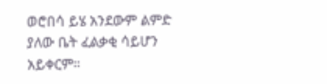ወሮበሳ ይሄ አንደውም ልምድ ያለው ቤት ፈልቃቂ ሳይሆን አይቀርም።